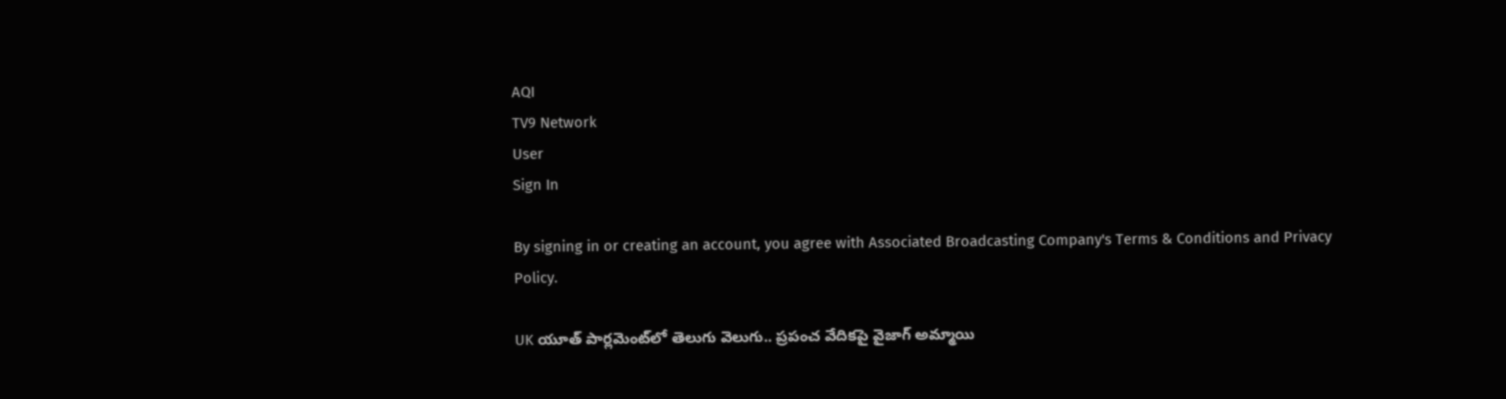AQI
TV9 Network
User
Sign In

By signing in or creating an account, you agree with Associated Broadcasting Company's Terms & Conditions and Privacy Policy.

UK యూత్ పార్లమెంట్‌లో తెలుగు వెలుగు.. ప్రపంచ వేదికపై వైజాగ్‌ అమ్మాయి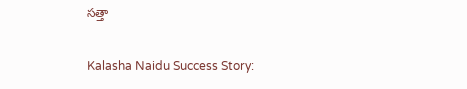సత్తా

Kalasha Naidu Success Story: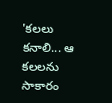'కలలు కనాలి... ఆ కలలను సాకారం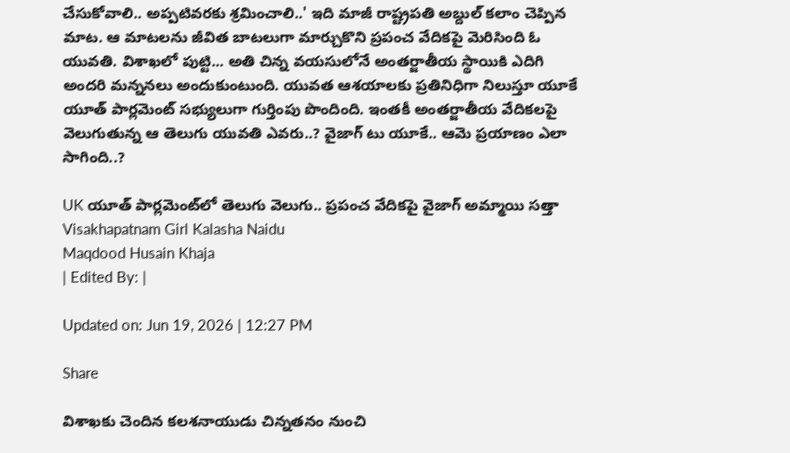చేసుకోవాలి.. అప్పటివరకు శ్రమించాలి..' ఇది మాజీ రాష్ట్రపతి అబ్దుల్ కలాం చెప్పిన మాట. ఆ మాటలను జీవిత బాటలుగా మార్చుకొని ప్రపంచ వేదికపై మెరిసింది ఓ యువతి. విశాఖలో పుట్టి... అతి చిన్న వయసులోనే అంతర్జాతీయ స్థాయికి ఎదిగి అందరి మన్ననలు అందుకుంటుంది. యువత ఆశయాలకు ప్రతినిధిగా నిలుస్తూ యూకే యూత్ పార్లమెంట్ సభ్యులుగా గుర్తింపు పొందింది. ఇంతకీ అంతర్జాతీయ వేదికలపై వెలుగుతున్న ఆ తెలుగు యువతి ఎవరు..? వైజాగ్ టు యూకే.. ఆమె ప్రయాణం ఎలా సాగింది..?

UK యూత్ పార్లమెంట్‌లో తెలుగు వెలుగు.. ప్రపంచ వేదికపై వైజాగ్‌ అమ్మాయి సత్తా
Visakhapatnam Girl Kalasha Naidu
Maqdood Husain Khaja
| Edited By: |

Updated on: Jun 19, 2026 | 12:27 PM

Share

విశాఖకు చెందిన కలశనాయుడు చిన్నతనం నుంచి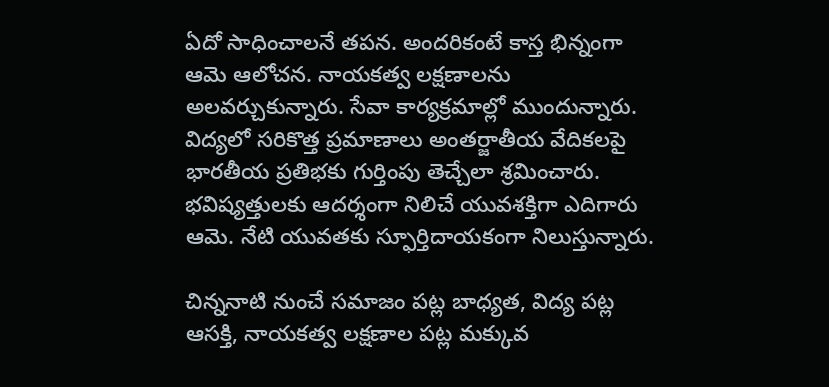ఏదో సాధించాలనే తపన. అందరికంటే కాస్త భిన్నంగా ఆమె ఆలోచన. నాయకత్వ లక్షణాలను అలవర్చుకున్నారు. సేవా కార్యక్రమాల్లో ముందున్నారు. విద్యలో సరికొత్త ప్రమాణాలు అంతర్జాతీయ వేదికలపై భారతీయ ప్రతిభకు గుర్తింపు తెచ్చేలా శ్రమించారు. భవిష్యత్తులకు ఆదర్శంగా నిలిచే యువశక్తిగా ఎదిగారు ఆమె. నేటి యువతకు స్ఫూర్తిదాయకంగా నిలుస్తున్నారు.

చిన్ననాటి నుంచే సమాజం పట్ల బాధ్యత, విద్య పట్ల ఆసక్తి, నాయకత్వ లక్షణాల పట్ల మక్కువ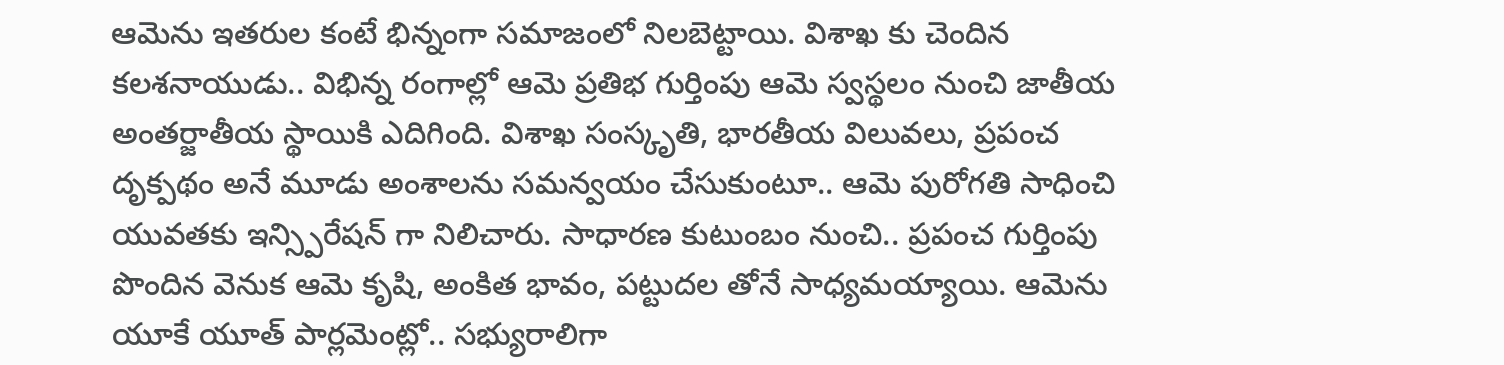ఆమెను ఇతరుల కంటే భిన్నంగా సమాజంలో నిలబెట్టాయి. విశాఖ కు చెందిన కలశనాయుడు.. విభిన్న రంగాల్లో ఆమె ప్రతిభ గుర్తింపు ఆమె స్వస్థలం నుంచి జాతీయ అంతర్జాతీయ స్థాయికి ఎదిగింది. విశాఖ సంస్కృతి, భారతీయ విలువలు, ప్రపంచ దృక్పథం అనే మూడు అంశాలను సమన్వయం చేసుకుంటూ.. ఆమె పురోగతి సాధించి యువతకు ఇన్స్పిరేషన్ గా నిలిచారు. సాధారణ కుటుంబం నుంచి.. ప్రపంచ గుర్తింపు పొందిన వెనుక ఆమె కృషి, అంకిత భావం, పట్టుదల తోనే సాధ్యమయ్యాయి. ఆమెను యూకే యూత్ పార్లమెంట్లో.. సభ్యురాలిగా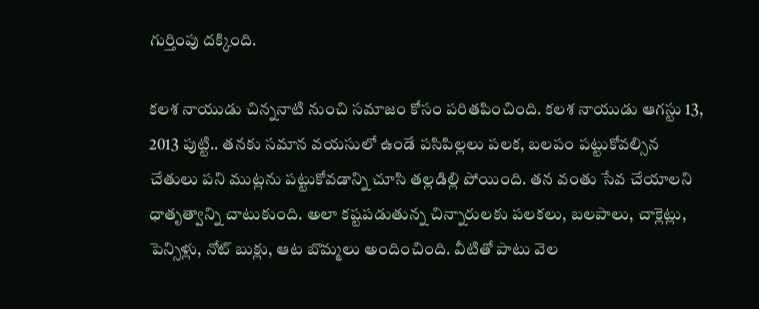గుర్తింపు దక్కింది.

కలశ నాయుడు చిన్ననాటి నుంచి సమాజం కోసం పరితపించింది. కలశ నాయుడు ఆగస్టు 13, 2013 పుట్టి.. తనకు సమాన వయసులో ఉండే పసిపిల్లలు పలక, బలపం పట్టుకోవల్సిన చేతులు పని ముట్లను పట్టుకోవడాన్ని చూసి తల్లడిల్లి పోయింది. తన వంతు సేవ చేయాలని ధాతృత్వాన్ని చాటుకుంది. అలా కష్టపడుతున్న చిన్నారులకు పలకలు, బలపాలు, చాక్లెట్లు, పెన్సిళ్లు, నోట్ బుక్లు, ఆట బొమ్మలు అందించింది. వీటితో పాటు వెల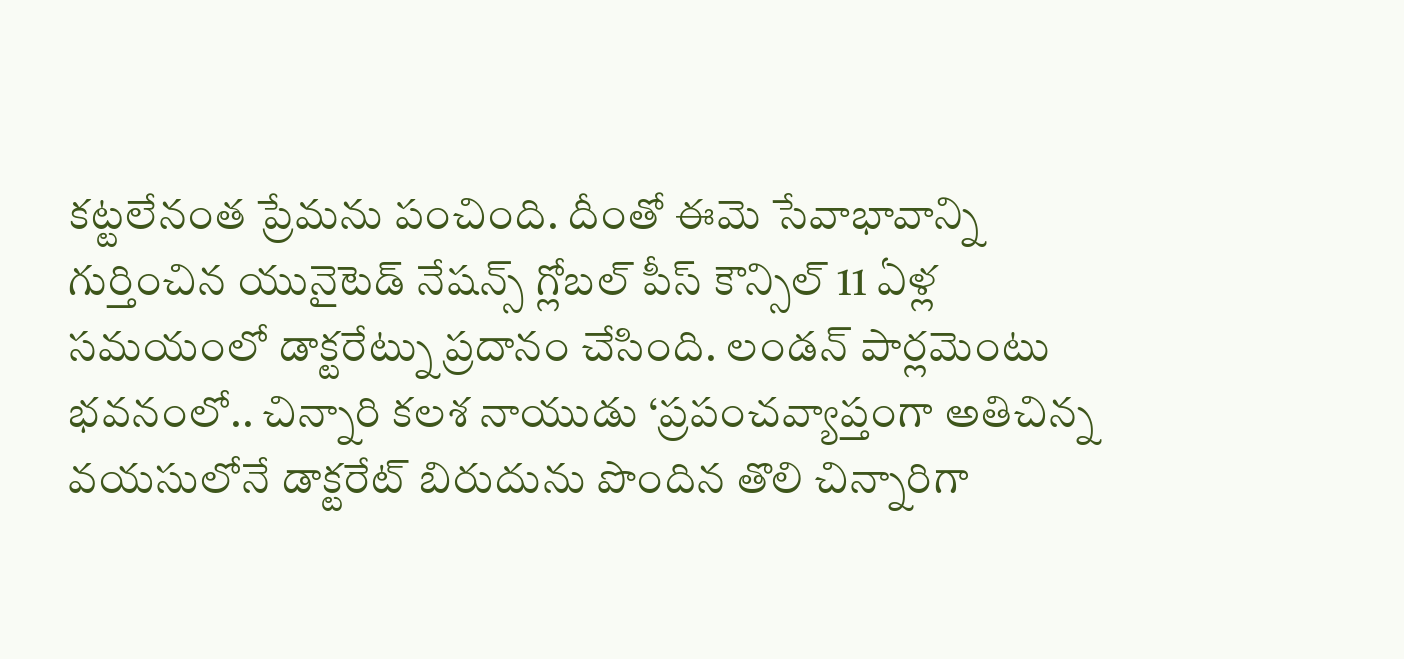కట్టలేనంత ప్రేమను పంచింది. దీంతో ఈమె సేవాభావాన్ని గుర్తించిన యునైటెడ్ నేషన్స్ గ్లోబల్ పీస్ కౌన్సిల్ 11 ఏళ్ల సమయంలో డాక్టరేట్ను ప్రదానం చేసింది. లండన్ పార్లమెంటు భవనంలో.. చిన్నారి కలశ నాయుడు ‘ప్రపంచవ్యాప్తంగా అతిచిన్న వయసులోనే డాక్టరేట్ బిరుదును పొందిన తొలి చిన్నారిగా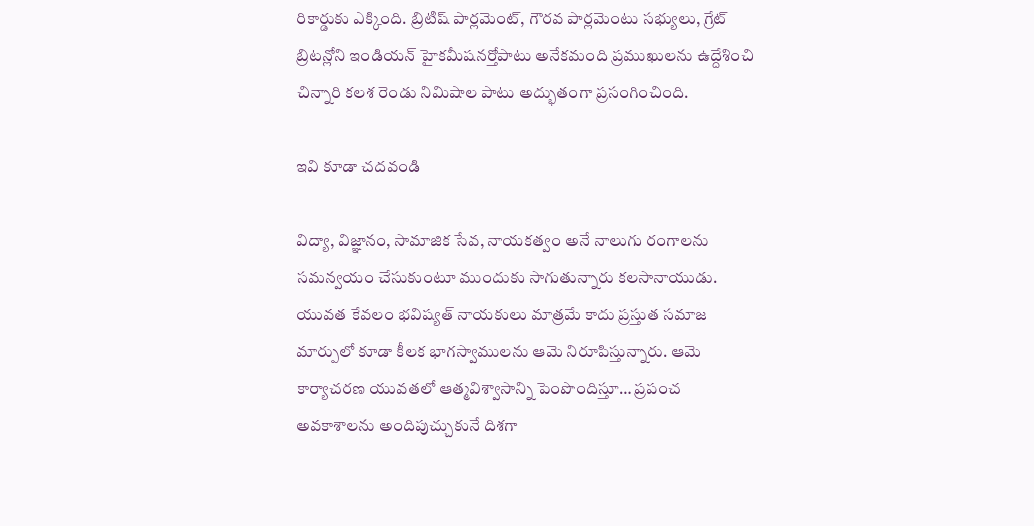రికార్డుకు ఎక్కింది. బ్రిటిష్ పార్లమెంట్, గౌరవ పార్లమెంటు సభ్యులు, గ్రేట్ బ్రిటన్లోని ఇండియన్ హైకమీషనర్తోపాటు అనేకమంది ప్రముఖులను ఉద్దేశించి చిన్నారి కలశ రెండు నిమిషాల పాటు అద్భుతంగా ప్రసంగించింది.

ఇవి కూడా చదవండి

విద్యా, విజ్ఞానం, సామాజిక సేవ, నాయకత్వం అనే నాలుగు రంగాలను సమన్వయం చేసుకుంటూ ముందుకు సాగుతున్నారు కలసానాయుడు. యువత కేవలం భవిష్యత్ నాయకులు మాత్రమే కాదు ప్రస్తుత సమాజ మార్పులో కూడా కీలక భాగస్వాములను ఆమె నిరూపిస్తున్నారు. ఆమె కార్యాచరణ యువతలో ఆత్మవిశ్వాసాన్ని పెంపొందిస్తూ… ప్రపంచ అవకాశాలను అందిపుచ్చుకునే దిశగా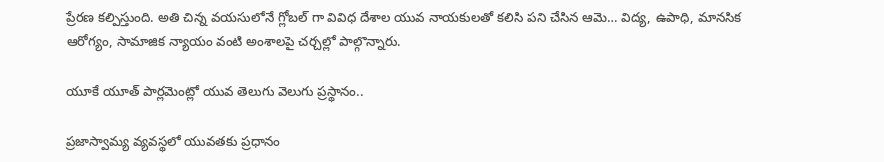ప్రేరణ కల్పిస్తుంది. అతి చిన్న వయసులోనే గ్లోబల్ గా వివిధ దేశాల యువ నాయకులతో కలిసి పని చేసిన ఆమె… విద్య, ఉపాధి, మానసిక ఆరోగ్యం, సామాజిక న్యాయం వంటి అంశాలపై చర్చల్లో పాల్గొన్నారు.

యూకే యూత్ పార్లమెంట్లో యువ తెలుగు వెలుగు ప్రస్థానం..

ప్రజాస్వామ్య వ్యవస్థలో యువతకు ప్రధానం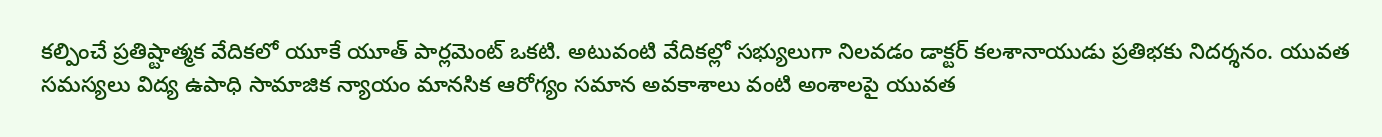కల్పించే ప్రతిష్టాత్మక వేదికలో యూకే యూత్ పార్లమెంట్ ఒకటి. అటువంటి వేదికల్లో సభ్యులుగా నిలవడం డాక్టర్ కలశానాయుడు ప్రతిభకు నిదర్శనం. యువత సమస్యలు విద్య ఉపాధి సామాజిక న్యాయం మానసిక ఆరోగ్యం సమాన అవకాశాలు వంటి అంశాలపై యువత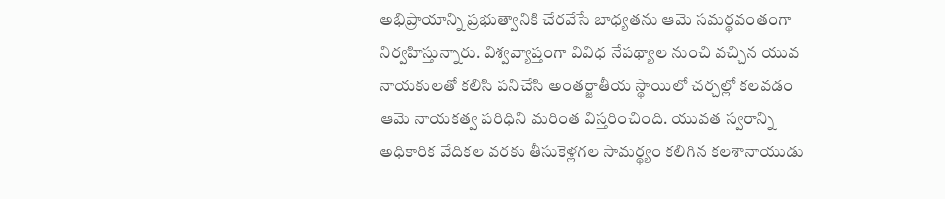అభిప్రాయాన్ని ప్రభుత్వానికి చేరవేసే బాధ్యతను ఆమె సమర్థవంతంగా నిర్వహిస్తున్నారు. విశ్వవ్యాప్తంగా వివిధ నేపథ్యాల నుంచి వచ్చిన యువ నాయకులతో కలిసి పనిచేసి అంతర్జాతీయ స్థాయిలో చర్చల్లో కలవడం ఆమె నాయకత్వ పరిధిని మరింత విస్తరించింది. యువత స్వరాన్ని అధికారిక వేదికల వరకు తీసుకెళ్లగల సామర్థ్యం కలిగిన కలశానాయుడు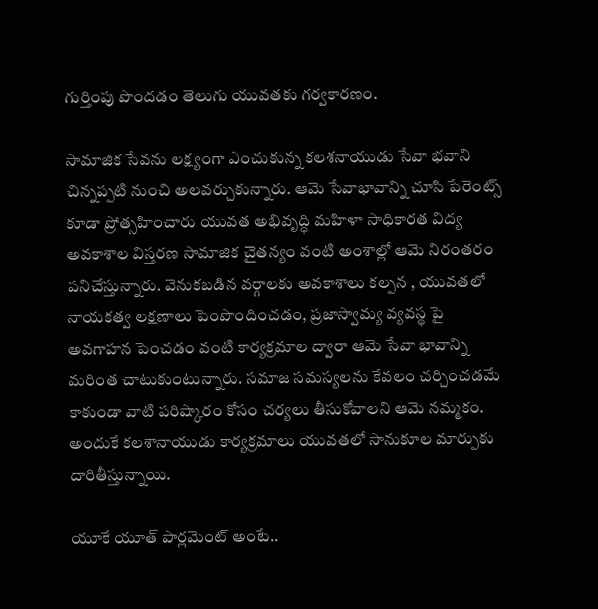గుర్తింపు పొందడం తెలుగు యువతకు గర్వకారణం.

సామాజిక సేవను లక్ష్యంగా ఎంచుకున్న కలశనాయుడు సేవా భవాని చిన్నప్పటి నుంచి అలవర్చుకున్నారు. ఆమె సేవాభావాన్ని చూసి పేరెంట్స్ కూడా ప్రోత్సహించారు యువత అభివృద్ధి మహిళా సాధికారత విద్య అవకాశాల విస్తరణ సామాజిక చైతన్యం వంటి అంశాల్లో ఆమె నిరంతరం పనిచేస్తున్నారు. వెనుకబడిన వర్గాలకు అవకాశాలు కల్పన , యువతలో నాయకత్వ లక్షణాలు పెంపొందించడం, ప్రజాస్వామ్య వ్యవస్థ పై అవగాహన పెంచడం వంటి కార్యక్రమాల ద్వారా ఆమె సేవా భావాన్ని మరింత చాటుకుంటున్నారు. సమాజ సమస్యలను కేవలం చర్చించడమే కాకుండా వాటి పరిష్కారం కోసం చర్యలు తీసుకోవాలని ఆమె నమ్మకం. అందుకే కలశానాయుడు కార్యక్రమాలు యువతలో సానుకూల మార్పుకు దారితీస్తున్నాయి.

యూకే యూత్ పార్లమెంట్ అంటే..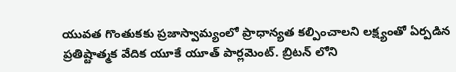యువత గొంతుకకు ప్రజాస్వామ్యంలో ప్రాధాన్యత కల్పించాలని లక్ష్యంతో ఏర్పడిన ప్రతిష్టాత్మక వేదిక యూకే యూత్ పార్లమెంట్. బ్రిటన్ లోని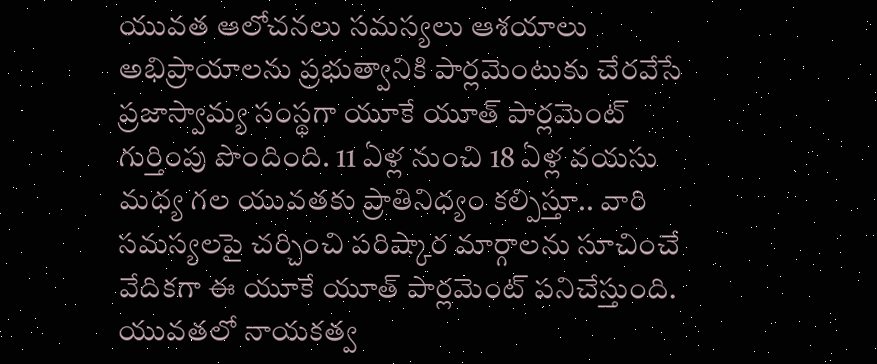యువత ఆలోచనలు సమస్యలు ఆశయాలు అభిప్రాయాలను ప్రభుత్వానికి పార్లమెంటుకు చేరవేసే ప్రజాస్వామ్య సంస్థగా యూకే యూత్ పార్లమెంట్ గుర్తింపు పొందింది. 11 ఏళ్ల నుంచి 18 ఏళ్ల వయసు మధ్య గల యువతకు ప్రాతినిధ్యం కల్పిస్తూ.. వారి సమస్యలపై చర్చించి పరిష్కార మార్గాలను సూచించే వేదికగా ఈ యూకే యూత్ పార్లమెంట్ పనిచేస్తుంది. యువతలో నాయకత్వ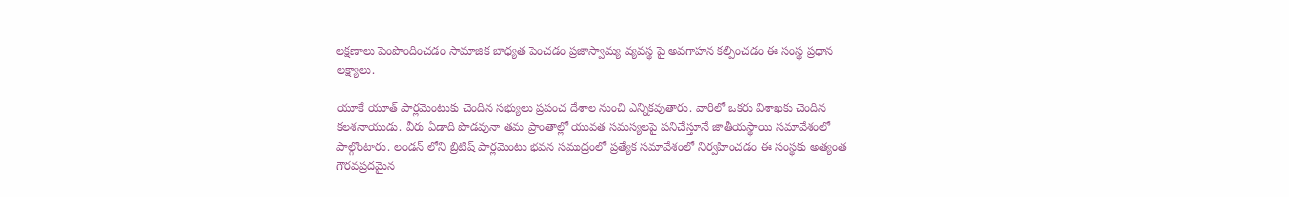లక్షణాలు పెంపొందించడం సామాజిక బాధ్యత పెంచడం ప్రజాస్వామ్య వ్యవస్థ పై అవగాహన కల్పించడం ఈ సంస్థ ప్రధాన లక్ష్యాలు.

యూకే యూత్ పార్లమెంటుకు చెందిన సభ్యులు ప్రపంచ దేశాల నుంచి ఎన్నికవుతారు. వారిలో ఒకరు విశాఖకు చెందిన కలశనాయుడు. వీరు ఏడాది పొడవునా తమ ప్రాంతాల్లో యువత సమస్యలపై పనిచేస్తూనే జాతీయస్థాయి సమావేశంలో పాల్గొంటారు. లండన్ లోని బ్రిటిష్ పార్లమెంటు భవన సముద్రంలో ప్రత్యేక సమావేశంలో నిర్వహించడం ఈ సంస్థకు అత్యంత గౌరవప్రదమైన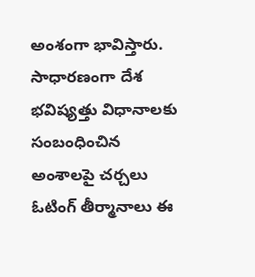అంశంగా భావిస్తారు. సాధారణంగా దేశ భవిష్యత్తు విధానాలకు సంబంధించిన అంశాలపై చర్చలు ఓటింగ్ తీర్మానాలు ఈ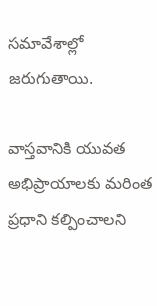సమావేశాల్లో జరుగుతాయి.

వాస్తవానికి యువత అభిప్రాయాలకు మరింత ప్రధాని కల్పించాలని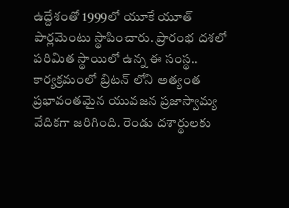ఉద్దేశంతో 1999లో యూకే యూత్ పార్లమెంటు స్థాపించారు. ప్రారంభ దశలో పరిమిత స్థాయిలో ఉన్న ఈ సంస్థ.. కార్యక్రమంలో బ్రిటన్ లోని అత్యంత ప్రభావంతమైన యువజన ప్రజాస్వామ్య వేదికగా జరిగింది. రెండు దశార్థులకు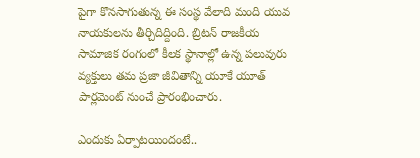పైగా కొనసాగుతున్న ఈ సంస్థ వేలాది మంది యువ నాయకులను తీర్చిదిద్దింది. బ్రిటన్ రాజకీయ సామాజిక రంగంలో కీలక స్థానాల్లో ఉన్న పలువురు వ్యక్తులు తమ ప్రజా జీవితాన్ని యూకే యూత్ పార్లమెంట్ నుంచే ప్రారంభించారు.

ఎందుకు ఏర్పాటయిందంటే..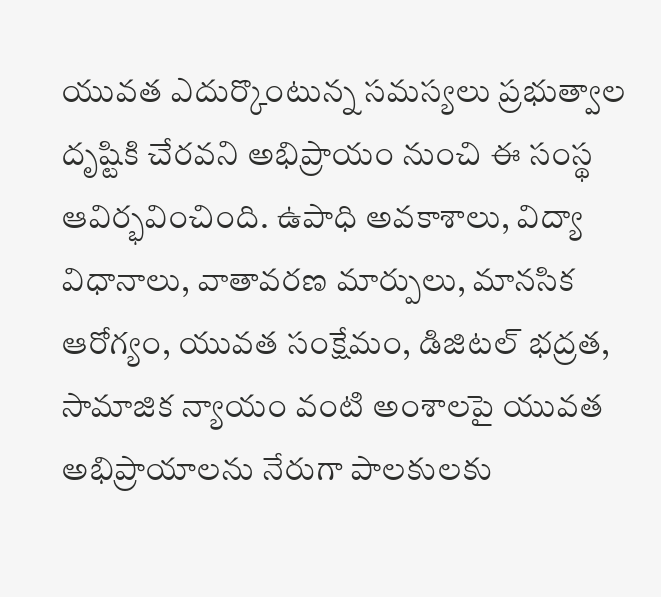యువత ఎదుర్కొంటున్న సమస్యలు ప్రభుత్వాల దృష్టికి చేరవని అభిప్రాయం నుంచి ఈ సంస్థ ఆవిర్భవించింది. ఉపాధి అవకాశాలు, విద్యా విధానాలు, వాతావరణ మార్పులు, మానసిక ఆరోగ్యం, యువత సంక్షేమం, డిజిటల్ భద్రత, సామాజిక న్యాయం వంటి అంశాలపై యువత అభిప్రాయాలను నేరుగా పాలకులకు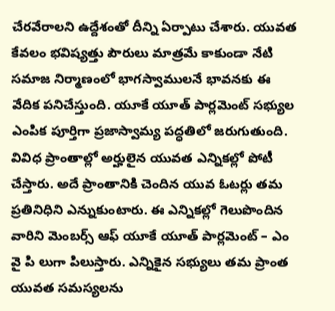చేరవేరాలని ఉద్దేశంతో దీన్ని ఏర్పాటు చేశారు. యువత కేవలం భవిష్యత్తు పౌరులు మాత్రమే కాకుండా నేటి సమాజ నిర్మాణంలో భాగస్వాములనే భావనకు ఈ వేదిక పనిచేస్తుంది. యూకే యూత్ పార్లమెంట్ సభ్యుల ఎంపిక పూర్తిగా ప్రజాస్వామ్య పద్ధతిలో జరుగుతుంది. వివిధ ప్రాంతాల్లో అర్హులైన యువత ఎన్నికల్లో పోటీ చేస్తారు. అదే ప్రాంతానికి చెందిన యువ ఓటర్లు తమ ప్రతినిధిని ఎన్నుకుంటారు. ఈ ఎన్నికల్లో గెలుపొందిన వారిని మెంబర్స్ ఆఫ్ యూకే యూత్ పార్లమెంట్ – ఎం వై పి లుగా పిలుస్తారు. ఎన్నికైన సభ్యులు తమ ప్రాంత యువత సమస్యలను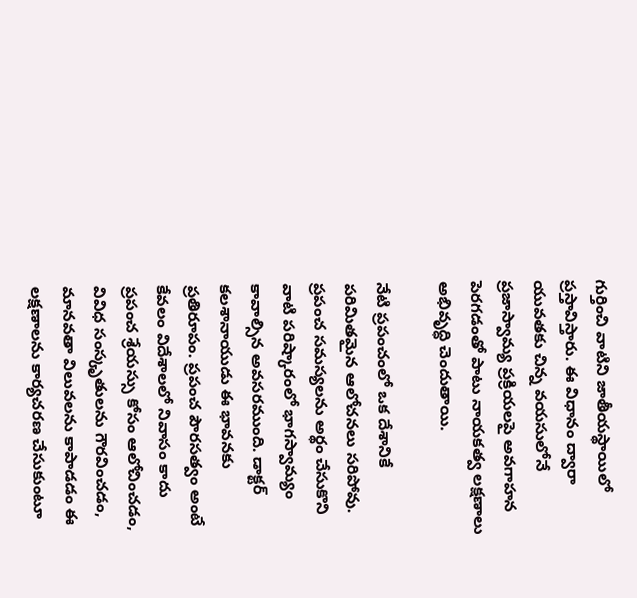గుర్తించి వాటిని జాతీయస్థాయిలో ప్రస్తావిస్తారు. ఈ విధానం ద్వారా యువతకు చిన్న వయసులోనే ప్రజాస్వామ్య ప్రక్రియలపై అవగాహన పెరగడంతో పాటు నాయకత్వ లక్షణాలు అభివృద్ధి చెందుతాయి.

నేటి ప్రపంచంలో ఒక దేశానికే పరిమితమైన ఆలోచనలు సరిపోవు. ప్రపంచ సమస్యలను అర్థం చేసుకొని వాటి పరిష్కారంలో భాగస్వామ్యం కావాల్సిన అవసరముంది. డాక్టర్ కలశానాయుడు ఈ భావనకు ప్రతిరూపం. ప్రపంచ పౌరసత్వం అంటే కేవలం విదేశాలలో నివాసం కాదు ప్రపంచ శ్రేయస్సు కోసం ఆలోచించడం, వివిధ సంస్కృతులను గౌరవించడం, మానవతా విలువలను కాపాడడం ఈ లక్షణాలను కార్యచరణ చేసుకుంటూ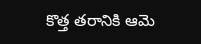కొత్త తరానికి ఆమె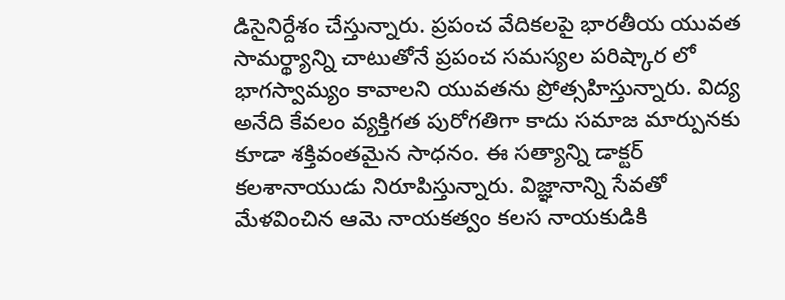డిసైనిర్దేశం చేస్తున్నారు. ప్రపంచ వేదికలపై భారతీయ యువత సామర్థ్యాన్ని చాటుతోనే ప్రపంచ సమస్యల పరిష్కార లో భాగస్వామ్యం కావాలని యువతను ప్రోత్సహిస్తున్నారు. విద్య అనేది కేవలం వ్యక్తిగత పురోగతిగా కాదు సమాజ మార్పునకు కూడా శక్తివంతమైన సాధనం. ఈ సత్యాన్ని డాక్టర్ కలశానాయుడు నిరూపిస్తున్నారు. విజ్ఞానాన్ని సేవతో మేళవించిన ఆమె నాయకత్వం కలస నాయకుడికి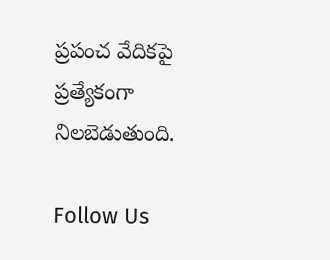ప్రపంచ వేదికపై ప్రత్యేకంగా నిలబెడుతుంది.

Follow Us